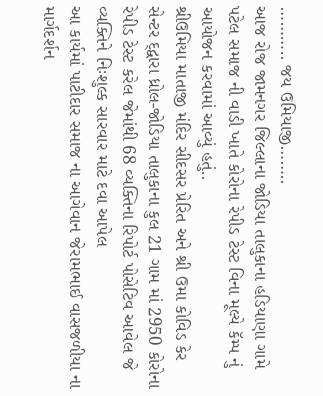……….. જય ઉમિયાજી……..
આજ રોજ જામનગર જિલ્લાના જોડિયા તાલુકાના હડિયાણા ગામે પટેલ સમાજ ની વાડી ખાતે કોરોના રેપીડ ટેસ્ટ વિના મૂલ્યે કૅમ્પ નું આયોજન કરવામાં આવ્યું હતું..
શ્રીઉમિયા માતાજી મંદિર સીદસર પ્રેરિત અને શ્રી ઉમા કોવિડ કેર સેન્ટર દ્દ્વારા ધ્રોલ-જોડિયા તાલુકાના કુલ 21 ગામ માં 2950 કોરોના રેપીડ ટેસ્ટ કરેલ જેમાંથી 68 વ્યક્તિના રિપોર્ટ પોસેટિવ આવેલ જે વ્યક્તિને નિઃશુલ્ક સારવાર માટે દવા આપેલ
આ કાર્યમાં પાટીદાર સમાજ ના આગેવાન જેરામભાઈ વાસજળીયા ના માર્ગદર્શન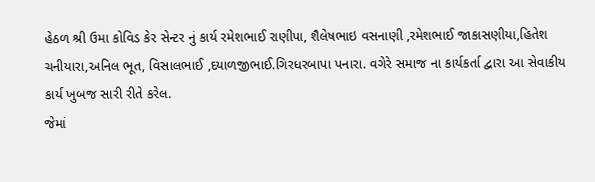હેઠળ શ્રી ઉમા કોવિડ કેર સેન્ટર નું કાર્ય રમેશભાઈ રાણીપા, શૈલેષભાઇ વસનાણી ,રમેશભાઈ જાકાસણીયા,હિતેશ ચનીયારા,અનિલ ભૂત, વિસાલભાઈ ,દયાળજીભાઈ.ગિરધરબાપા પનારા. વગેરે સમાજ ના કાર્યકર્તા દ્વારા આ સેવાકીય કાર્ય ખુબજ સારી રીતે કરેલ.
જેમાં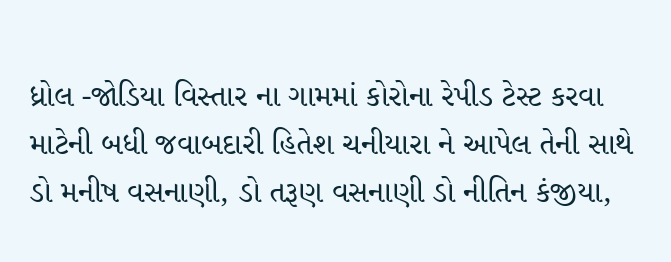ધ્રોલ -જોડિયા વિસ્તાર ના ગામમાં કોરોના રેપીડ ટેસ્ટ કરવા માટેની બધી જવાબદારી હિતેશ ચનીયારા ને આપેલ તેની સાથે ડો મનીષ વસનાણી, ડો તરૂણ વસનાણી ડો નીતિન કંજીયા,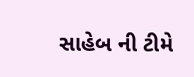સાહેબ ની ટીમે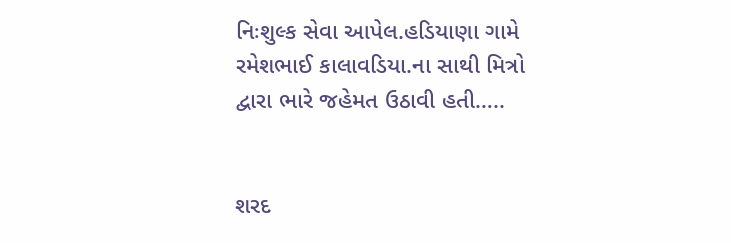નિઃશુલ્ક સેવા આપેલ.હડિયાણા ગામે રમેશભાઈ કાલાવડિયા.ના સાથી મિત્રો દ્વારા ભારે જહેમત ઉઠાવી હતી…..


શરદ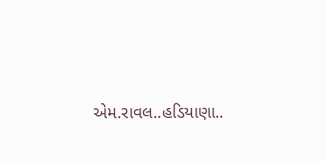એમ.રાવલ..હડિયાણા..